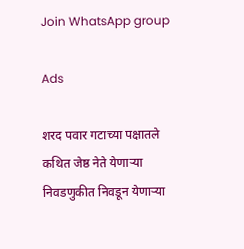Join WhatsApp group

Ads

शरद पवार गटाच्या पक्षातले कथित जेष्ठ नेते येणाऱ्या निवडणुकीत निवडून येणाऱ्या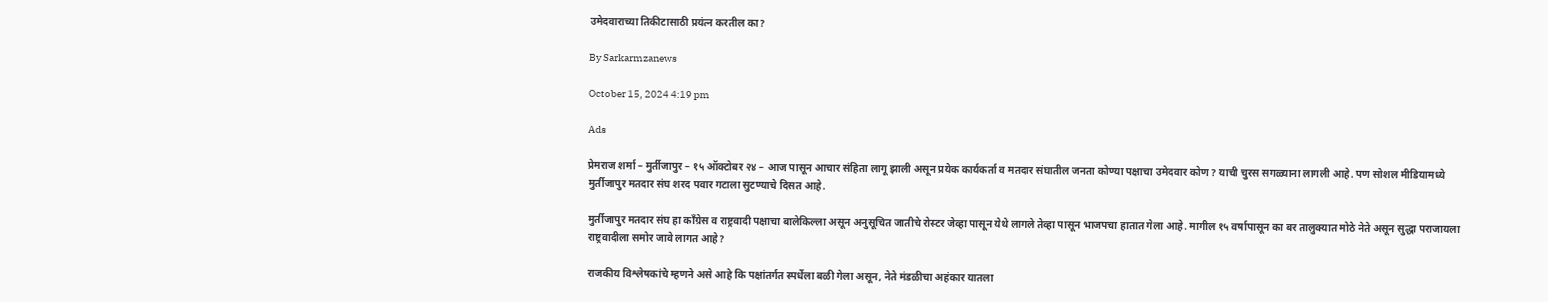उमेदवाराच्या तिकीटासाठी प्रयंत्न करतील का?

By Sarkarmzanews

October 15, 2024 4:19 pm

Ads

प्रेमराज शर्मा – मुर्तीजापुर – १५ ऑक्टोबर २४ – आज पासून आचार संहिता लागू झाली असून प्रयेक कार्यकर्ता व मतदार संघातील जनता कोण्या पक्षाचा उमेदवार कोण? याची चुरस सगळ्याना लागली आहे. पण सोशल मीडियामध्ये मुर्तीजापुर मतदार संघ शरद पवार गटाला सुटण्याचे दिसत आहे.

मुर्तीजापुर मतदार संघ हा कॉंग्रेस व राष्ट्रवादी पक्षाचा बालेकिल्ला असून अनुसूचित जातीचे रोस्टर जेव्हा पासून येथे लागले तेव्हा पासून भाजपचा हातात गेला आहे. मागील १५ वर्षापासून का बर तालुक्यात मोठे नेते असून सुद्धा पराजायला राष्ट्रवादीला समोर जावे लागत आहे?

राजकीय विश्लेषकांचे म्हणने असे आहे कि पक्षांतर्गत स्पर्धेला बळी गेला असून, नेते मंडळीचा अहंकार यातला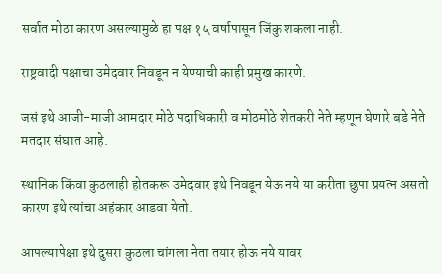सर्वात मोठा कारण असल्यामुळे हा पक्ष १५ वर्षापासून जिंकु शकला नाही.

राष्ट्रवादी पक्षाचा उमेदवार निवडून न येण्याची काही प्रमुख कारणे.

जसं इथे आजी-माजी आमदार मोठे पदाधिकारी व मोठमोठे शेतकरी नेते म्हणून घेणारे बडे नेते मतदार संघात आहे.

स्थानिक किंवा कुठलाही होतकरू उमेदवार इथे निवडून येऊ नये या करीता छुपा प्रयत्न असतो कारण इथे त्यांचा अहंकार आडवा येतो.

आपल्यापेक्षा इथे दुसरा कुठला चांगला नेता तयार होऊ नये यावर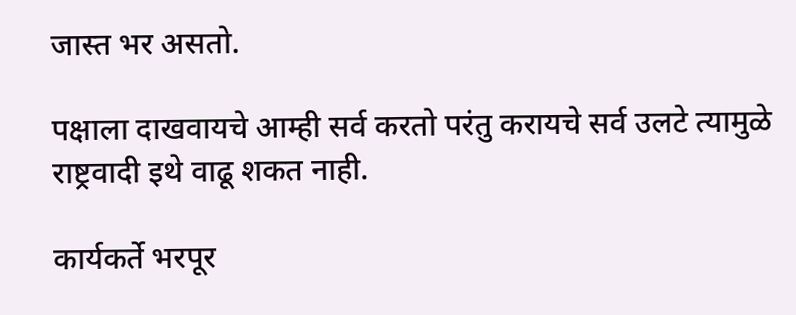जास्त भर असतो.

पक्षाला दाखवायचे आम्ही सर्व करतो परंतु करायचे सर्व उलटे त्यामुळे राष्ट्रवादी इथे वाढू शकत नाही.

कार्यकर्ते भरपूर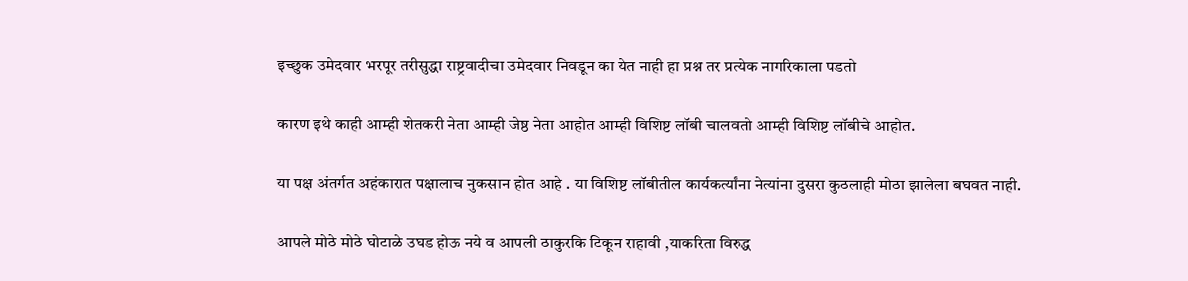इच्छुक उमेदवार भरपूर तरीसुद्धा राष्ट्रवादीचा उमेदवार निवडून का येत नाही हा प्रश्न तर प्रत्येक नागरिकाला पडतो

कारण इथे काही आम्ही शेतकरी नेता आम्ही जेष्ठ नेता आहोत आम्ही विशिष्ट लॉबी चालवतो आम्ही विशिष्ट लॉबीचे आहोत.

या पक्ष अंतर्गत अहंकारात पक्षालाच नुकसान होत आहे . या विशिष्ट लॉबीतील कार्यकर्त्यांना नेत्यांना दुसरा कुठलाही मोठा झालेला बघवत नाही.

आपले मोठे मोठे घोटाळे उघड होऊ नये व आपली ठाकुरकि टिकून राहावी ,याकरिता विरुद्ध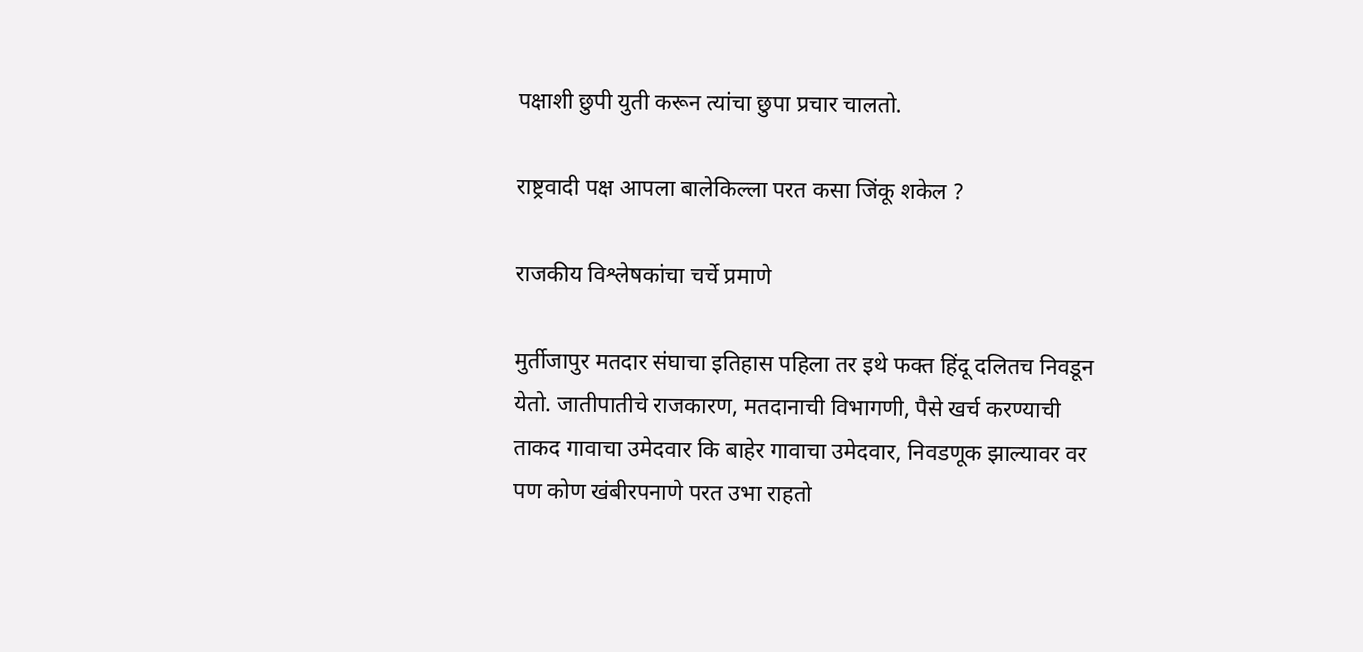पक्षाशी छुपी युती करून त्यांचा छुपा प्रचार चालतो.

राष्ट्रवादी पक्ष आपला बालेकिल्ला परत कसा जिंकू शकेल ?

राजकीय विश्लेषकांचा चर्चे प्रमाणे

मुर्तीजापुर मतदार संघाचा इतिहास पहिला तर इथे फक्त हिंदू दलितच निवडून येतो. जातीपातीचे राजकारण, मतदानाची विभागणी, पैसे खर्च करण्याची ताकद गावाचा उमेदवार कि बाहेर गावाचा उमेदवार, निवडणूक झाल्यावर वर पण कोण खंबीरपनाणे परत उभा राहतो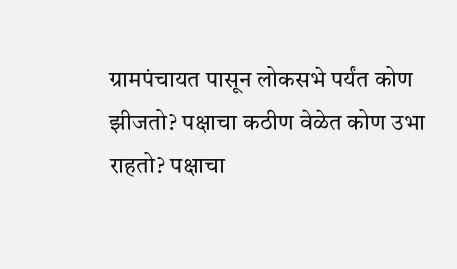ग्रामपंचायत पासून लोकसभे पर्यंत कोण झीजतो? पक्षाचा कठीण वेळेत कोण उभा राहतो? पक्षाचा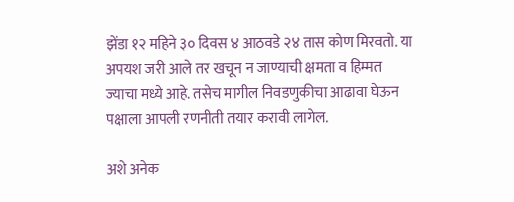झेंडा १२ महिने ३० दिवस ४ आठवडे २४ तास कोण मिरवतो. या अपयश जरी आले तर खचून न जाण्याची क्षमता व हिम्मत ज्याचा मध्ये आहे. तसेच मागील निवडणुकीचा आढावा घेऊन पक्षाला आपली रणनीती तयार करावी लागेल.

अशे अनेक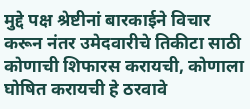मुद्दे पक्ष श्रेष्टीनां बारकाईने विचार करून नंतर उमेदवारीचे तिकीटा साठी कोणाची शिफारस करायची, कोणाला घोषित करायची हे ठरवावे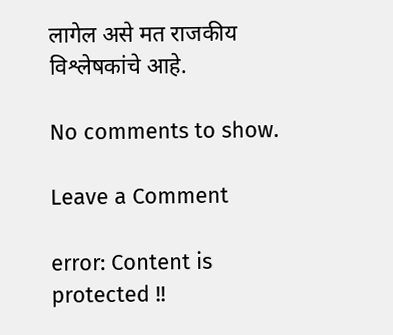लागेल असे मत राजकीय विश्लेषकांचे आहे.

No comments to show.

Leave a Comment

error: Content is protected !!